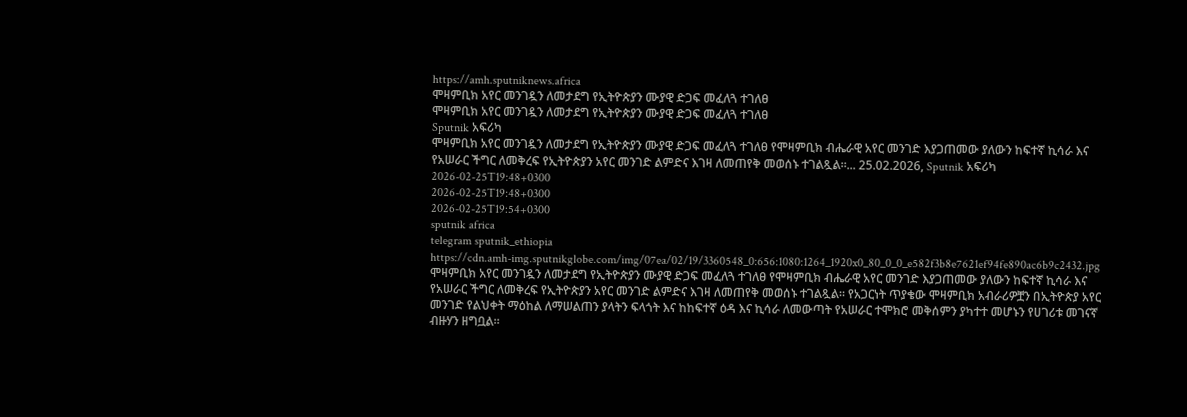https://amh.sputniknews.africa
ሞዛምቢክ አየር መንገዷን ለመታደግ የኢትዮጵያን ሙያዊ ድጋፍ መፈለጓ ተገለፀ
ሞዛምቢክ አየር መንገዷን ለመታደግ የኢትዮጵያን ሙያዊ ድጋፍ መፈለጓ ተገለፀ
Sputnik አፍሪካ
ሞዛምቢክ አየር መንገዷን ለመታደግ የኢትዮጵያን ሙያዊ ድጋፍ መፈለጓ ተገለፀ የሞዛምቢክ ብሔራዊ አየር መንገድ እያጋጠመው ያለውን ከፍተኛ ኪሳራ እና የአሠራር ችግር ለመቅረፍ የኢትዮጵያን አየር መንገድ ልምድና እገዛ ለመጠየቅ መወሰኑ ተገልጿል።... 25.02.2026, Sputnik አፍሪካ
2026-02-25T19:48+0300
2026-02-25T19:48+0300
2026-02-25T19:54+0300
sputnik africa
telegram sputnik_ethiopia
https://cdn.amh-img.sputnikglobe.com/img/07ea/02/19/3360548_0:656:1080:1264_1920x0_80_0_0_e582f3b8e7621ef94fe890ac6b9c2432.jpg
ሞዛምቢክ አየር መንገዷን ለመታደግ የኢትዮጵያን ሙያዊ ድጋፍ መፈለጓ ተገለፀ የሞዛምቢክ ብሔራዊ አየር መንገድ እያጋጠመው ያለውን ከፍተኛ ኪሳራ እና የአሠራር ችግር ለመቅረፍ የኢትዮጵያን አየር መንገድ ልምድና እገዛ ለመጠየቅ መወሰኑ ተገልጿል። የአጋርነት ጥያቄው ሞዛምቢክ አብራሪዎቿን በኢትዮጵያ አየር መንገድ የልህቀት ማዕከል ለማሠልጠን ያላትን ፍላጎት እና ከከፍተኛ ዕዳ እና ኪሳራ ለመውጣት የአሠራር ተሞክሮ መቅሰምን ያካተተ መሆኑን የሀገሪቱ መገናኛ ብዙሃን ዘግቧል።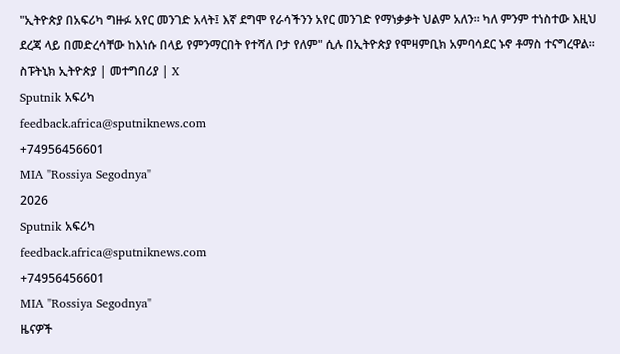"ኢትዮጵያ በአፍሪካ ግዙፉ አየር መንገድ አላት፤ እኛ ደግሞ የራሳችንን አየር መንገድ የማነቃቃት ህልም አለን። ካለ ምንም ተነስተው እዚህ ደረጃ ላይ በመድረሳቸው ከእነሱ በላይ የምንማርበት የተሻለ ቦታ የለም" ሲሉ በኢትዮጵያ የሞዛምቢክ አምባሳደር ኑኖ ቶማስ ተናግረዋል። ስፑትኒክ ኢትዮጵያ | መተግበሪያ | X
Sputnik አፍሪካ
feedback.africa@sputniknews.com
+74956456601
MIA "Rossiya Segodnya"
2026
Sputnik አፍሪካ
feedback.africa@sputniknews.com
+74956456601
MIA "Rossiya Segodnya"
ዜናዎች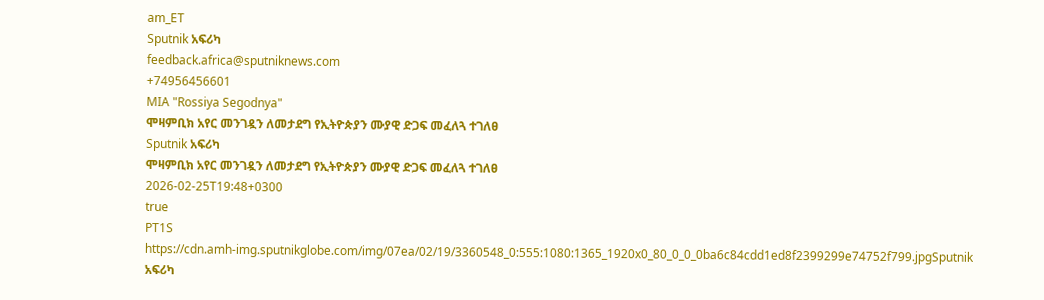am_ET
Sputnik አፍሪካ
feedback.africa@sputniknews.com
+74956456601
MIA "Rossiya Segodnya"
ሞዛምቢክ አየር መንገዷን ለመታደግ የኢትዮጵያን ሙያዊ ድጋፍ መፈለጓ ተገለፀ
Sputnik አፍሪካ
ሞዛምቢክ አየር መንገዷን ለመታደግ የኢትዮጵያን ሙያዊ ድጋፍ መፈለጓ ተገለፀ
2026-02-25T19:48+0300
true
PT1S
https://cdn.amh-img.sputnikglobe.com/img/07ea/02/19/3360548_0:555:1080:1365_1920x0_80_0_0_0ba6c84cdd1ed8f2399299e74752f799.jpgSputnik አፍሪካ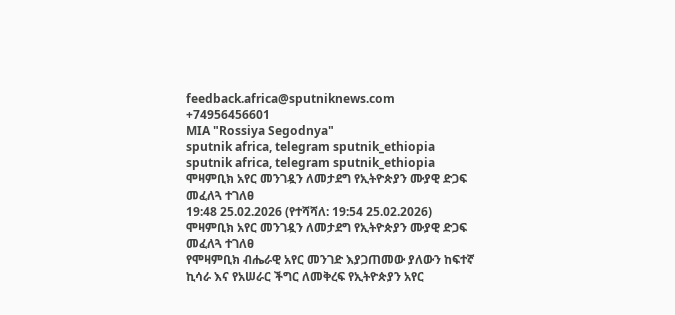feedback.africa@sputniknews.com
+74956456601
MIA "Rossiya Segodnya"
sputnik africa, telegram sputnik_ethiopia
sputnik africa, telegram sputnik_ethiopia
ሞዛምቢክ አየር መንገዷን ለመታደግ የኢትዮጵያን ሙያዊ ድጋፍ መፈለጓ ተገለፀ
19:48 25.02.2026 (የተሻሻለ: 19:54 25.02.2026) ሞዛምቢክ አየር መንገዷን ለመታደግ የኢትዮጵያን ሙያዊ ድጋፍ መፈለጓ ተገለፀ
የሞዛምቢክ ብሔራዊ አየር መንገድ እያጋጠመው ያለውን ከፍተኛ ኪሳራ እና የአሠራር ችግር ለመቅረፍ የኢትዮጵያን አየር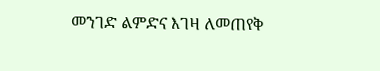መንገድ ልምድና እገዛ ለመጠየቅ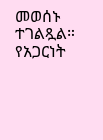መወሰኑ ተገልጿል።
የአጋርነት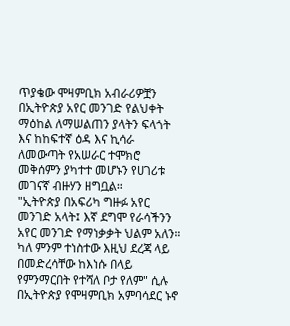ጥያቄው ሞዛምቢክ አብራሪዎቿን በኢትዮጵያ አየር መንገድ የልህቀት ማዕከል ለማሠልጠን ያላትን ፍላጎት እና ከከፍተኛ ዕዳ እና ኪሳራ ለመውጣት የአሠራር ተሞክሮ መቅሰምን ያካተተ መሆኑን የሀገሪቱ መገናኛ ብዙሃን ዘግቧል።
"ኢትዮጵያ በአፍሪካ ግዙፉ አየር መንገድ አላት፤ እኛ ደግሞ የራሳችንን አየር መንገድ የማነቃቃት ህልም አለን። ካለ ምንም ተነስተው እዚህ ደረጃ ላይ በመድረሳቸው ከእነሱ በላይ የምንማርበት የተሻለ ቦታ የለም" ሲሉ በኢትዮጵያ የሞዛምቢክ አምባሳደር ኑኖ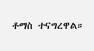ቶማስ ተናግረዋል።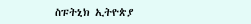ስፑትኒክ ኢትዮጵያ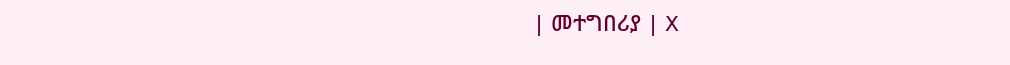| መተግበሪያ | X